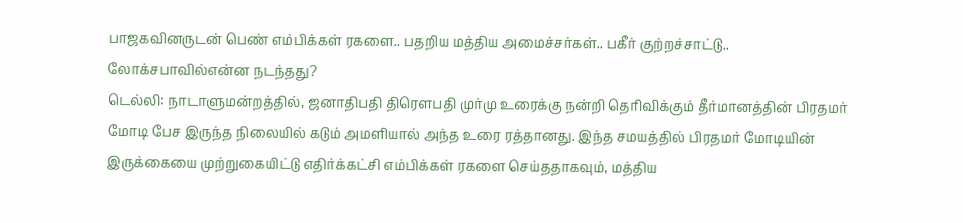பாஜகவினருடன் பெண் எம்பிக்கள் ரகளை.. பதறிய மத்திய அமைச்சர்கள்.. பகீர் குற்றச்சாட்டு.. லோக்சபாவில்என்ன நடந்தது?
டெல்லி: நாடாளுமன்றத்தில், ஜனாதிபதி திரெளபதி முர்மு உரைக்கு நன்றி தெரிவிக்கும் தீர்மானத்தின் பிரதமர் மோடி பேச இருந்த நிலையில் கடும் அமளியால் அந்த உரை ரத்தானது. இந்த சமயத்தில் பிரதமர் மோடியின் இருக்கையை முற்றுகையிட்டு எதிர்க்கட்சி எம்பிக்கள் ரகளை செய்ததாகவும், மத்திய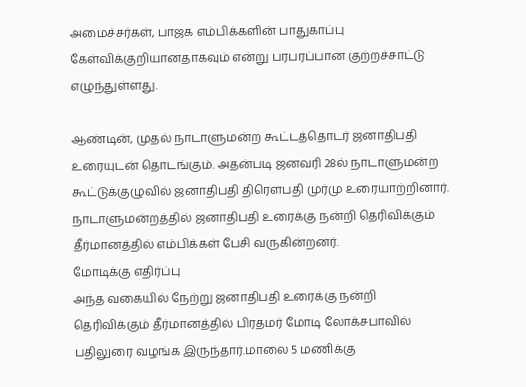அமைச்சர்கள், பாஜக எம்பிக்களின் பாதுகாப்பு கேள்விக்குறியானதாகவும் என்று பரபரப்பான குற்றச்சாட்டு எழுந்துள்ளது.

ஆண்டின், முதல் நாடாளுமன்ற கூட்டத்தொடர் ஜனாதிபதி உரையுடன் தொடங்கும். அதன்படி ஜனவரி 28ல் நாடாளுமன்ற கூட்டுக்குழுவில் ஜனாதிபதி திரெளபதி முர்மு உரையாற்றினார். நாடாளுமன்றத்தில் ஜனாதிபதி உரைக்கு நன்றி தெரிவிக்கும் தீர்மானத்தில் எம்பிக்கள் பேசி வருகின்றனர்.
மோடிக்கு எதிர்ப்பு
அந்த வகையில் நேற்று ஜனாதிபதி உரைக்கு நன்றி தெரிவிக்கும் தீர்மானத்தில் பிரதமர் மோடி லோக்சபாவில் பதிலுரை வழங்க இருந்தார்.மாலை 5 மணிக்கு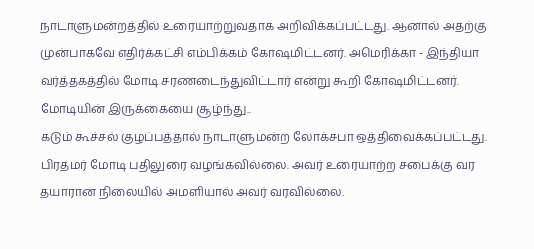நாடாளுமன்றத்தில் உரையாற்றுவதாக அறிவிக்கப்பட்டது. ஆனால் அதற்கு முன்பாகவே எதிர்க்கட்சி எம்பிக்கம் கோஷமிட்டனர். அமெரிக்கா - இந்தியா வர்த்தகத்தில் மோடி சரணடைந்துவிட்டார் என்று கூறி கோஷமிட்டனர்.
மோடியின் இருக்கையை சூழ்ந்து..
கடும் கூச்சல் குழப்பத்தால் நாடாளுமன்ற லோக்சபா ஒத்திவைக்கப்பட்டது. பிரதமர் மோடி பதிலுரை வழங்கவில்லை. அவர் உரையாற்ற சபைக்கு வர தயாரான நிலையில் அமளியால் அவர் வரவில்லை.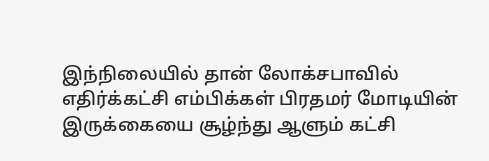இந்நிலையில் தான் லோக்சபாவில் எதிர்க்கட்சி எம்பிக்கள் பிரதமர் மோடியின் இருக்கையை சூழ்ந்து ஆளும் கட்சி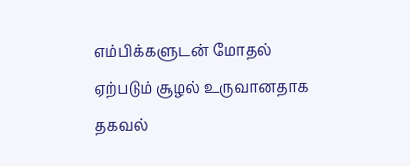எம்பிக்களுடன் மோதல் ஏற்படும் சூழல் உருவானதாக தகவல்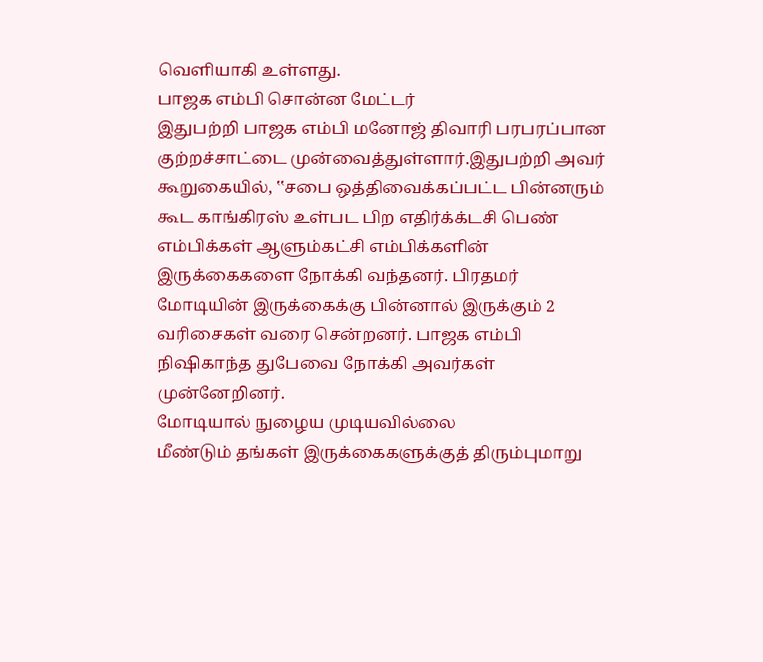வெளியாகி உள்ளது.
பாஜக எம்பி சொன்ன மேட்டர்
இதுபற்றி பாஜக எம்பி மனோஜ் திவாரி பரபரப்பான குற்றச்சாட்டை முன்வைத்துள்ளார்.இதுபற்றி அவர் கூறுகையில், ‛‛சபை ஒத்திவைக்கப்பட்ட பின்னரும் கூட காங்கிரஸ் உள்பட பிற எதிர்க்க்டசி பெண் எம்பிக்கள் ஆளும்கட்சி எம்பிக்களின் இருக்கைகளை நோக்கி வந்தனர். பிரதமர் மோடியின் இருக்கைக்கு பின்னால் இருக்கும் 2 வரிசைகள் வரை சென்றனர். பாஜக எம்பி நிஷிகாந்த துபேவை நோக்கி அவர்கள் முன்னேறினர்.
மோடியால் நுழைய முடியவில்லை
மீண்டும் தங்கள் இருக்கைகளுக்குத் திரும்புமாறு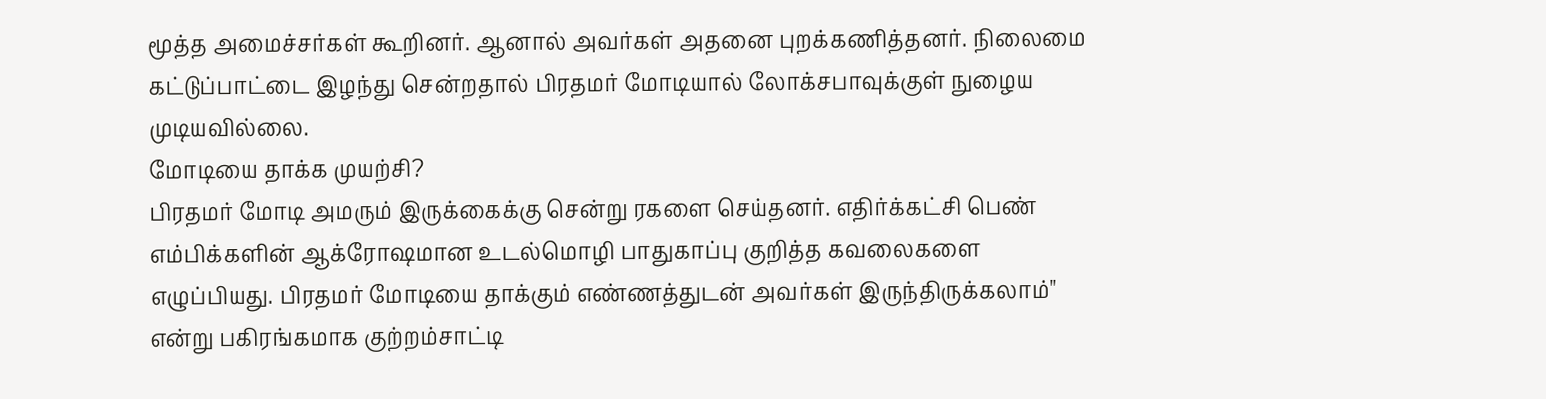மூத்த அமைச்சர்கள் கூறினர். ஆனால் அவர்கள் அதனை புறக்கணித்தனர். நிலைமை கட்டுப்பாட்டை இழந்து சென்றதால் பிரதமர் மோடியால் லோக்சபாவுக்குள் நுழைய முடியவில்லை.
மோடியை தாக்க முயற்சி?
பிரதமர் மோடி அமரும் இருக்கைக்கு சென்று ரகளை செய்தனர். எதிர்க்கட்சி பெண் எம்பிக்களின் ஆக்ரோஷமான உடல்மொழி பாதுகாப்பு குறித்த கவலைகளை எழுப்பியது. பிரதமர் மோடியை தாக்கும் எண்ணத்துடன் அவர்கள் இருந்திருக்கலாம்'' என்று பகிரங்கமாக குற்றம்சாட்டி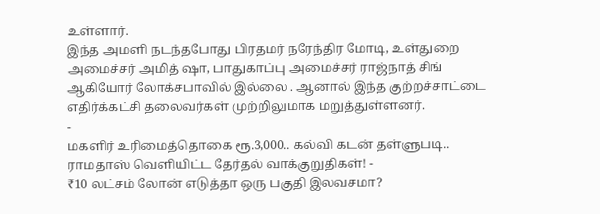உள்ளார்.
இந்த அமளி நடந்தபோது பிரதமர் நரேந்திர மோடி, உள்துறை அமைச்சர் அமித் ஷா, பாதுகாப்பு அமைச்சர் ராஜ்நாத் சிங் ஆகியோர் லோக்சபாவில் இல்லை . ஆனால் இந்த குற்றச்சாட்டை எதிர்க்கட்சி தலைவர்கள் முற்றிலுமாக மறுத்துள்ளனர்.
-
மகளிர் உரிமைத்தொகை ரூ.3,000.. கல்வி கடன் தள்ளுபடி.. ராமதாஸ் வெளியிட்ட தேர்தல் வாக்குறுதிகள்! -
₹10 லட்சம் லோன் எடுத்தா ஒரு பகுதி இலவசமா?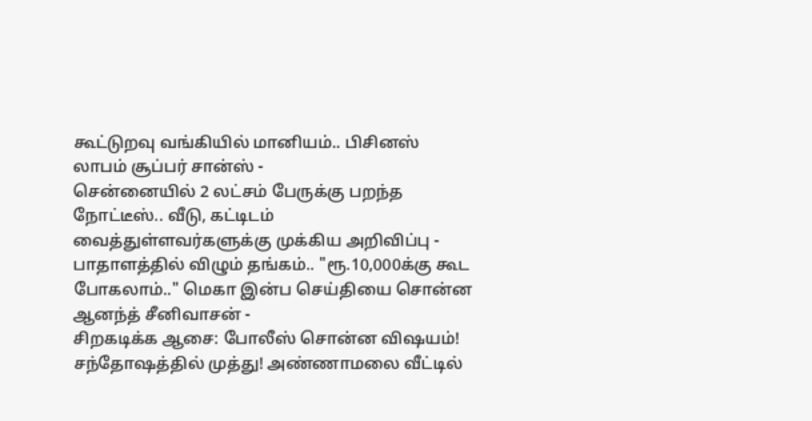கூட்டுறவு வங்கியில் மானியம்.. பிசினஸ் லாபம் சூப்பர் சான்ஸ் -
சென்னையில் 2 லட்சம் பேருக்கு பறந்த நோட்டீஸ்.. வீடு, கட்டிடம் வைத்துள்ளவர்களுக்கு முக்கிய அறிவிப்பு -
பாதாளத்தில் விழும் தங்கம்.. "ரூ.10,000க்கு கூட போகலாம்.." மெகா இன்ப செய்தியை சொன்ன ஆனந்த் சீனிவாசன் -
சிறகடிக்க ஆசை: போலீஸ் சொன்ன விஷயம்! சந்தோஷத்தில் முத்து! அண்ணாமலை வீட்டில்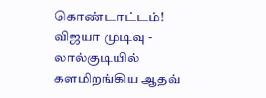கொண்டாட்டம்! விஜயா முடிவு -
லால்குடியில் களமிறங்கிய ஆதவ்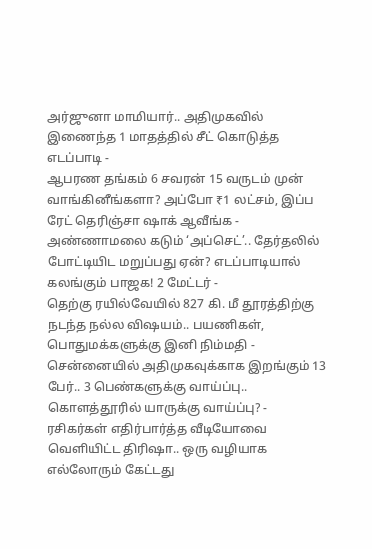அர்ஜுனா மாமியார்.. அதிமுகவில் இணைந்த 1 மாதத்தில் சீட் கொடுத்த எடப்பாடி -
ஆபரண தங்கம் 6 சவரன் 15 வருடம் முன் வாங்கினீங்களா? அப்போ ₹1 லட்சம், இப்ப ரேட் தெரிஞ்சா ஷாக் ஆவீங்க -
அண்ணாமலை கடும் ‘அப்செட்’.. தேர்தலில் போட்டியிட மறுப்பது ஏன்? எடப்பாடியால் கலங்கும் பாஜக! 2 மேட்டர் -
தெற்கு ரயில்வேயில் 827 கி. மீ தூரத்திற்கு நடந்த நல்ல விஷயம்.. பயணிகள், பொதுமக்களுக்கு இனி நிம்மதி -
சென்னையில் அதிமுகவுக்காக இறங்கும் 13 பேர்.. 3 பெண்களுக்கு வாய்ப்பு.. கொளத்தூரில் யாருக்கு வாய்ப்பு? -
ரசிகர்கள் எதிர்பார்த்த வீடியோவை வெளியிட்ட திரிஷா.. ஒரு வழியாக எல்லோரும் கேட்டது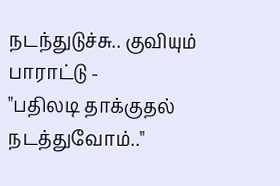நடந்துடுச்சு.. குவியும் பாராட்டு -
"பதிலடி தாக்குதல் நடத்துவோம்.."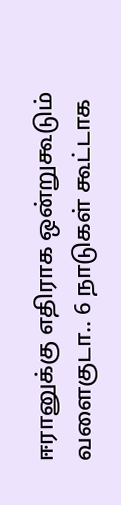ஈரானுக்கு எதிராக ஒன்றுகூடும் வளைகுடா.. 6 நாடுகள் கூட்டாக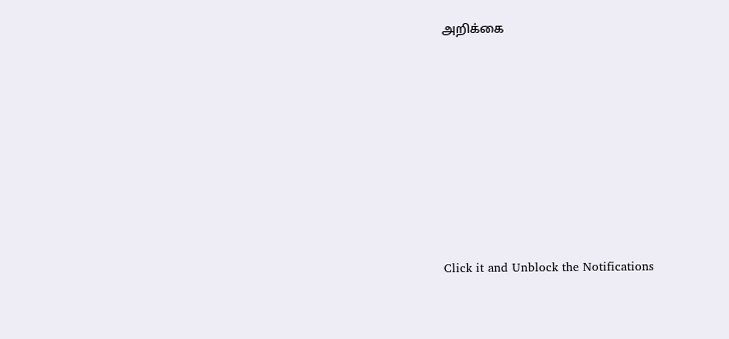அறிக்கை












Click it and Unblock the Notifications